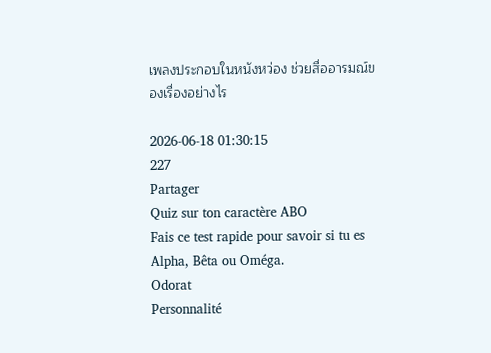เพลงประกอบในหนังหว่อง ช่วยสื่ออารมณ์ของเรื่องอย่างไร

2026-06-18 01:30:15
227
Partager
Quiz sur ton caractère ABO
Fais ce test rapide pour savoir si tu es Alpha, Bêta ou Oméga.
Odorat
Personnalité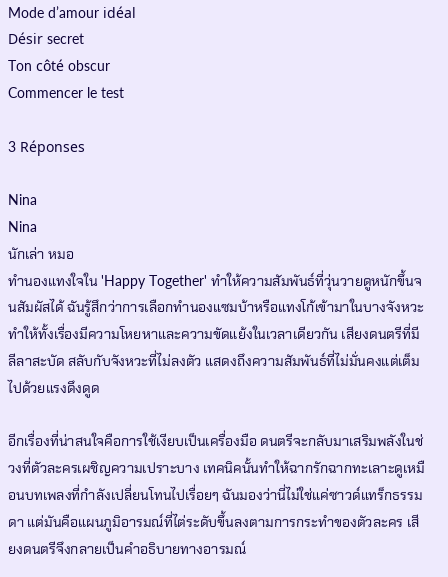Mode d’amour idéal
Désir secret
Ton côté obscur
Commencer le test

3 Réponses

Nina
Nina
นักเล่า หมอ
ทำนองแทงใจใน 'Happy Together' ทำให้ความสัมพันธ์ที่วุ่นวายดูหนักขึ้นจนสัมผัสได้ ฉันรู้สึกว่าการเลือกทำนองแซมบ้าหรือแทงโก้เข้ามาในบางจังหวะทำให้ทั้งเรื่องมีความโหยหาและความขัดแย้งในเวลาเดียวกัน เสียงดนตรีที่มีลีลาสะบัด สลับกับจังหวะที่ไม่ลงตัว แสดงถึงความสัมพันธ์ที่ไม่มั่นคงแต่เต็มไปด้วยแรงดึงดูด

อีกเรื่องที่น่าสนใจคือการใช้เงียบเป็นเครื่องมือ ดนตรีจะกลับมาเสริมพลังในช่วงที่ตัวละครเผชิญความเปราะบาง เทคนิคนั้นทำให้ฉากรักฉากทะเลาะดูเหมือนบทเพลงที่กำลังเปลี่ยนโทนไปเรื่อยๆ ฉันมองว่านี่ไม่ใช่แค่ซาวด์แทร็กธรรมดา แต่มันคือแผนภูมิอารมณ์ที่ไต่ระดับขึ้นลงตามการกระทำของตัวละคร เสียงดนตรีจึงกลายเป็นคำอธิบายทางอารมณ์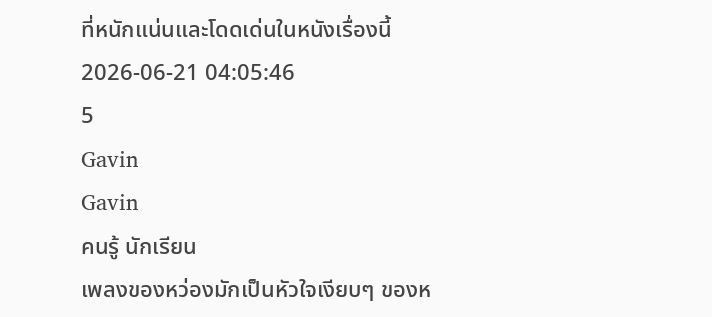ที่หนักแน่นและโดดเด่นในหนังเรื่องนี้
2026-06-21 04:05:46
5
Gavin
Gavin
คนรู้ นักเรียน
เพลงของหว่องมักเป็นหัวใจเงียบๆ ของห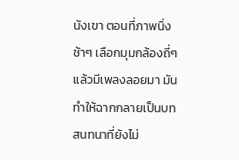นังเขา ตอนที่ภาพนิ่งช้าๆ เลือกมุมกล้องถี่ๆ แล้วมีเพลงลอยมา มันทำให้ฉากกลายเป็นบทสนทนาที่ยังไม่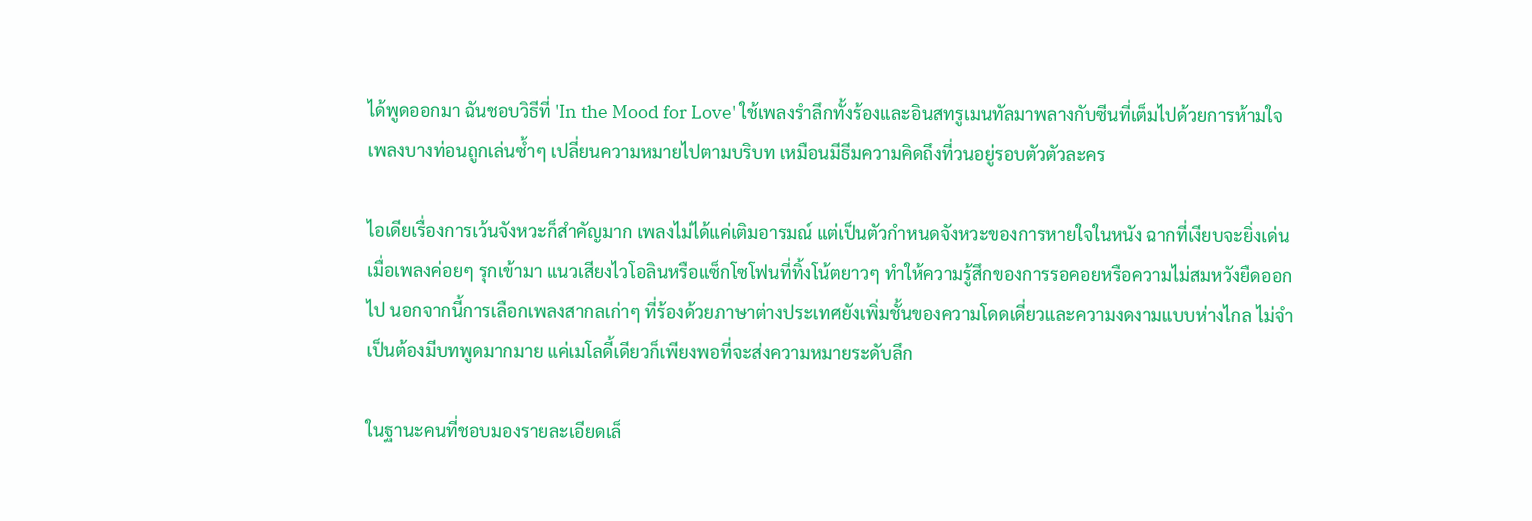ได้พูดออกมา ฉันชอบวิธีที่ 'In the Mood for Love' ใช้เพลงรำลึกทั้งร้องและอินสทรูเมนทัลมาพลางกับซีนที่เต็มไปด้วยการห้ามใจ เพลงบางท่อนถูกเล่นซ้ำๆ เปลี่ยนความหมายไปตามบริบท เหมือนมีธีมความคิดถึงที่วนอยู่รอบตัวตัวละคร

ไอเดียเรื่องการเว้นจังหวะก็สำคัญมาก เพลงไม่ได้แค่เติมอารมณ์ แต่เป็นตัวกำหนดจังหวะของการหายใจในหนัง ฉากที่เงียบจะยิ่งเด่นเมื่อเพลงค่อยๆ รุกเข้ามา แนวเสียงไวโอลินหรือแซ็กโซโฟนที่ทิ้งโน้ตยาวๆ ทำให้ความรู้สึกของการรอคอยหรือความไม่สมหวังยืดออกไป นอกจากนี้การเลือกเพลงสากลเก่าๆ ที่ร้องด้วยภาษาต่างประเทศยังเพิ่มชั้นของความโดดเดี่ยวและความงดงามแบบห่างไกล ไม่จำเป็นต้องมีบทพูดมากมาย แค่เมโลดี้เดียวก็เพียงพอที่จะส่งความหมายระดับลึก

ในฐานะคนที่ชอบมองรายละเอียดเล็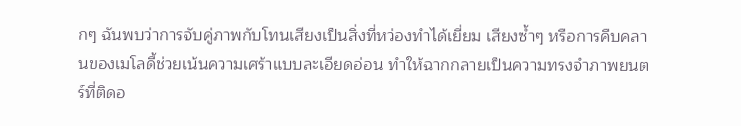กๆ ฉันพบว่าการจับคู่ภาพกับโทนเสียงเป็นสิ่งที่หว่องทำได้เยี่ยม เสียงซ้ำๆ หรือการคืบคลานของเมโลดี้ช่วยเน้นความเศร้าแบบละเอียดอ่อน ทำให้ฉากกลายเป็นความทรงจำภาพยนตร์ที่ติดอ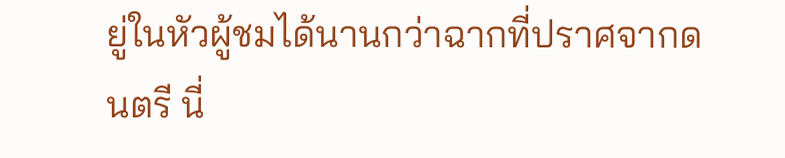ยู่ในหัวผู้ชมได้นานกว่าฉากที่ปราศจากดนตรี นี่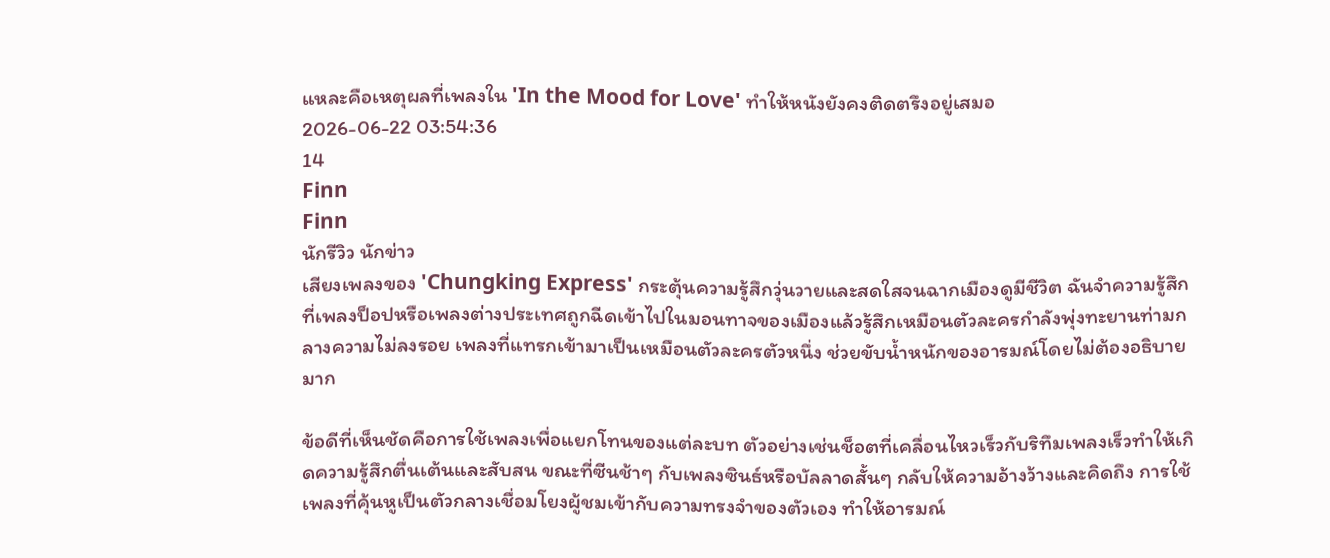แหละคือเหตุผลที่เพลงใน 'In the Mood for Love' ทำให้หนังยังคงติดตรึงอยู่เสมอ
2026-06-22 03:54:36
14
Finn
Finn
นักรีวิว นักข่าว
เสียงเพลงของ 'Chungking Express' กระตุ้นความรู้สึกวุ่นวายและสดใสจนฉากเมืองดูมีชีวิต ฉันจำความรู้สึกที่เพลงป็อปหรือเพลงต่างประเทศถูกฉีดเข้าไปในมอนทาจของเมืองแล้วรู้สึกเหมือนตัวละครกำลังพุ่งทะยานท่ามกลางความไม่ลงรอย เพลงที่แทรกเข้ามาเป็นเหมือนตัวละครตัวหนึ่ง ช่วยขับน้ำหนักของอารมณ์โดยไม่ต้องอธิบายมาก

ข้อดีที่เห็นชัดคือการใช้เพลงเพื่อแยกโทนของแต่ละบท ตัวอย่างเช่นช็อตที่เคลื่อนไหวเร็วกับริทึมเพลงเร็วทำให้เกิดความรู้สึกตื่นเต้นและสับสน ขณะที่ซีนช้าๆ กับเพลงซินธ์หรือบัลลาดสั้นๆ กลับให้ความอ้างว้างและคิดถึง การใช้เพลงที่คุ้นหูเป็นตัวกลางเชื่อมโยงผู้ชมเข้ากับความทรงจำของตัวเอง ทำให้อารมณ์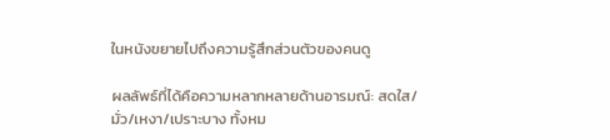ในหนังขยายไปถึงความรู้สึกส่วนตัวของคนดู

ผลลัพธ์ที่ได้คือความหลากหลายด้านอารมณ์: สดใส/มั่ว/เหงา/เปราะบาง ทั้งหม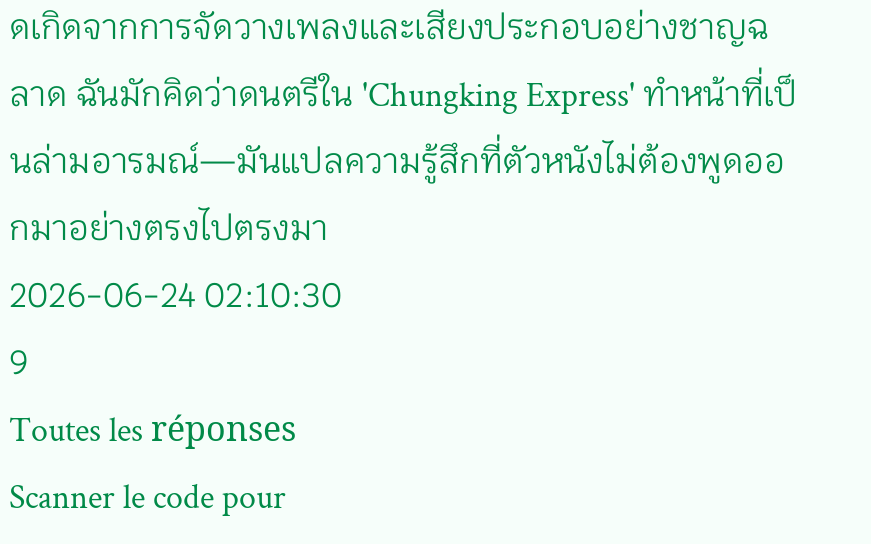ดเกิดจากการจัดวางเพลงและเสียงประกอบอย่างชาญฉลาด ฉันมักคิดว่าดนตรีใน 'Chungking Express' ทำหน้าที่เป็นล่ามอารมณ์—มันแปลความรู้สึกที่ตัวหนังไม่ต้องพูดออกมาอย่างตรงไปตรงมา
2026-06-24 02:10:30
9
Toutes les réponses
Scanner le code pour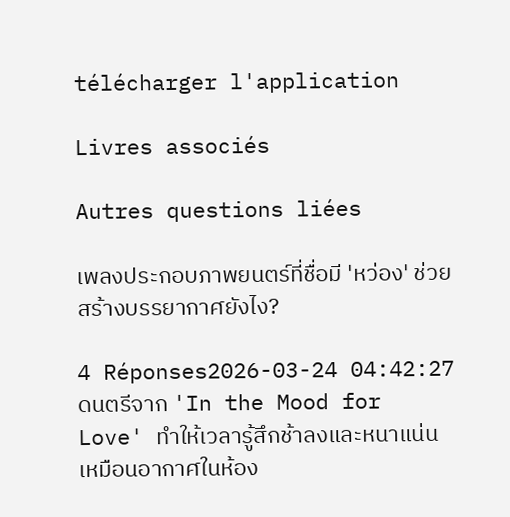télécharger l'application

Livres associés

Autres questions liées

เพลงประกอบภาพยนตร์ที่ชื่อมี 'หว่อง' ช่วยสร้างบรรยากาศยังไง?

4 Réponses2026-03-24 04:42:27
ดนตรีจาก 'In the Mood for Love' ทำให้เวลารู้สึกช้าลงและหนาแน่นเหมือนอากาศในห้อง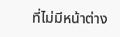ที่ไม่มีหน้าต่าง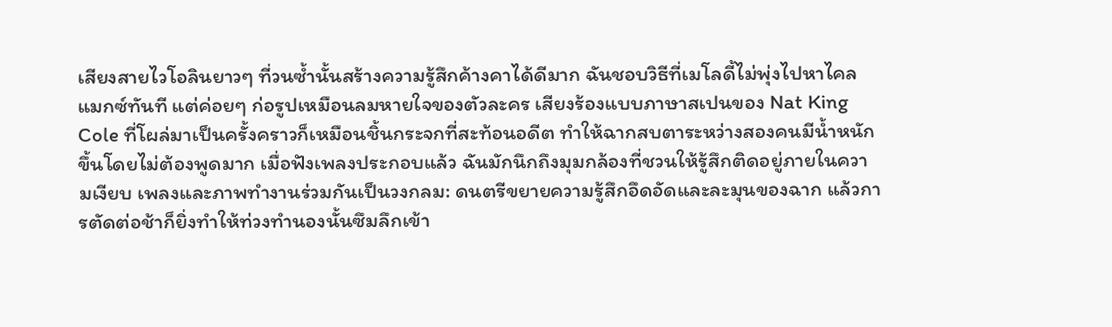เสียงสายไวโอลินยาวๆ ที่วนซ้ำนั้นสร้างความรู้สึกค้างคาได้ดีมาก ฉันชอบวิธีที่เมโลดี้ไม่พุ่งไปหาไคลแมกซ์ทันที แต่ค่อยๆ ก่อรูปเหมือนลมหายใจของตัวละคร เสียงร้องแบบภาษาสเปนของ Nat King Cole ที่โผล่มาเป็นครั้งคราวก็เหมือนชิ้นกระจกที่สะท้อนอดีต ทำให้ฉากสบตาระหว่างสองคนมีน้ำหนักขึ้นโดยไม่ต้องพูดมาก เมื่อฟังเพลงประกอบแล้ว ฉันมักนึกถึงมุมกล้องที่ชวนให้รู้สึกติดอยู่ภายในความเงียบ เพลงและภาพทำงานร่วมกันเป็นวงกลม: ดนตรีขยายความรู้สึกอึดอัดและละมุนของฉาก แล้วการตัดต่อช้าก็ยิ่งทำให้ท่วงทำนองนั้นซึมลึกเข้า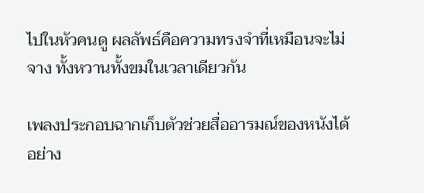ไปในหัวคนดู ผลลัพธ์คือความทรงจำที่เหมือนจะไม่จาง ทั้งหวานทั้งขมในเวลาเดียวกัน

เพลงประกอบฉากเก็บตัวช่วยสื่ออารมณ์ของหนังได้อย่าง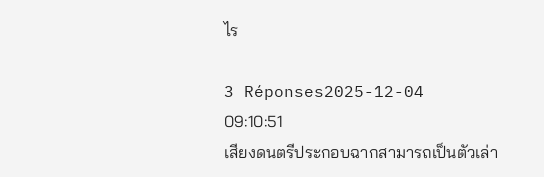ไร

3 Réponses2025-12-04 09:10:51
เสียงดนตรีประกอบฉากสามารถเป็นตัวเล่า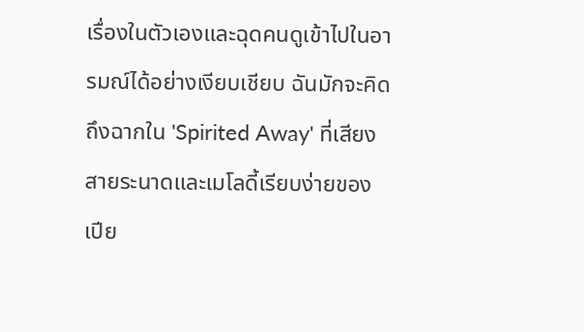เรื่องในตัวเองและฉุดคนดูเข้าไปในอารมณ์ได้อย่างเงียบเชียบ ฉันมักจะคิดถึงฉากใน 'Spirited Away' ที่เสียงสายระนาดและเมโลดี้เรียบง่ายของเปีย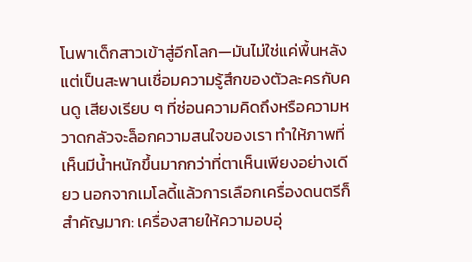โนพาเด็กสาวเข้าสู่อีกโลก—มันไม่ใช่แค่พื้นหลัง แต่เป็นสะพานเชื่อมความรู้สึกของตัวละครกับคนดู เสียงเรียบ ๆ ที่ซ่อนความคิดถึงหรือความหวาดกลัวจะล็อกความสนใจของเรา ทำให้ภาพที่เห็นมีน้ำหนักขึ้นมากกว่าที่ตาเห็นเพียงอย่างเดียว นอกจากเมโลดี้แล้วการเลือกเครื่องดนตรีก็สำคัญมาก: เครื่องสายให้ความอบอุ่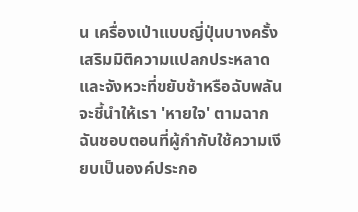น เครื่องเป่าแบบญี่ปุ่นบางครั้งเสริมมิติความแปลกประหลาด และจังหวะที่ขยับช้าหรือฉับพลันจะชี้นำให้เรา 'หายใจ' ตามฉาก ฉันชอบตอนที่ผู้กำกับใช้ความเงียบเป็นองค์ประกอ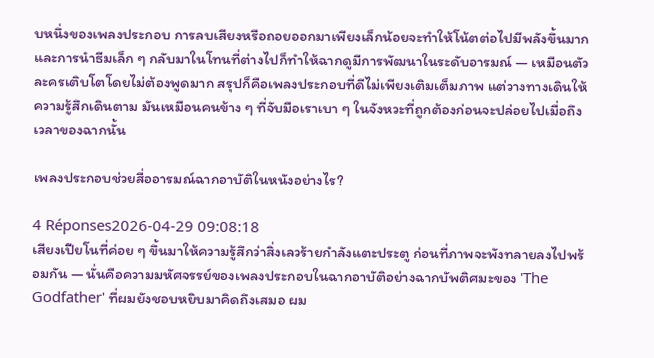บหนึ่งของเพลงประกอบ การลบเสียงหรือถอยออกมาเพียงเล็กน้อยจะทำให้โน้ตต่อไปมีพลังขึ้นมาก และการนำธีมเล็ก ๆ กลับมาในโทนที่ต่างไปก็ทำให้ฉากดูมีการพัฒนาในระดับอารมณ์ — เหมือนตัวละครเติบโตโดยไม่ต้องพูดมาก สรุปก็คือเพลงประกอบที่ดีไม่เพียงเติมเต็มภาพ แต่วางทางเดินให้ความรู้สึกเดินตาม มันเหมือนคนข้าง ๆ ที่จับมือเราเบา ๆ ในจังหวะที่ถูกต้องก่อนจะปล่อยไปเมื่อถึงเวลาของฉากนั้น

เพลงประกอบช่วยสื่ออารมณ์ฉากอาบัติในหนังอย่างไร?

4 Réponses2026-04-29 09:08:18
เสียงเปียโนที่ค่อย ๆ ขึ้นมาให้ความรู้สึกว่าสิ่งเลวร้ายกำลังแตะประตู ก่อนที่ภาพจะพังทลายลงไปพร้อมกัน — นั่นคือความมหัศจรรย์ของเพลงประกอบในฉากอาบัติอย่างฉากบัพติศมะของ 'The Godfather' ที่ผมยังชอบหยิบมาคิดถึงเสมอ ผม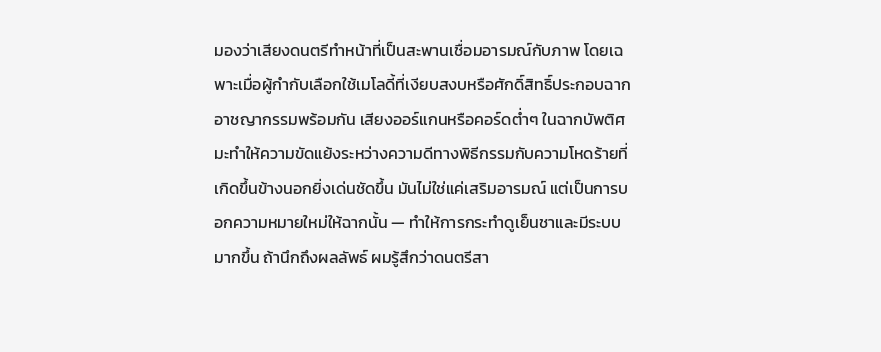มองว่าเสียงดนตรีทำหน้าที่เป็นสะพานเชื่อมอารมณ์กับภาพ โดยเฉพาะเมื่อผู้กำกับเลือกใช้เมโลดี้ที่เงียบสงบหรือศักดิ์สิทธิ์ประกอบฉากอาชญากรรมพร้อมกัน เสียงออร์แกนหรือคอร์ดต่ำๆ ในฉากบัพติศมะทำให้ความขัดแย้งระหว่างความดีทางพิธีกรรมกับความโหดร้ายที่เกิดขึ้นข้างนอกยิ่งเด่นชัดขึ้น มันไม่ใช่แค่เสริมอารมณ์ แต่เป็นการบอกความหมายใหม่ให้ฉากนั้น — ทำให้การกระทำดูเย็นชาและมีระบบมากขึ้น ถ้านึกถึงผลลัพธ์ ผมรู้สึกว่าดนตรีสา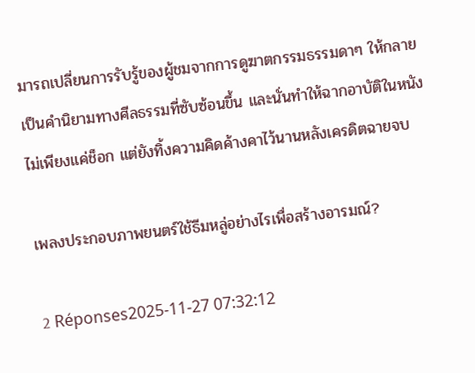มารถเปลี่ยนการรับรู้ของผู้ชมจากการดูฆาตกรรมธรรมดาๆ ให้กลายเป็นคำนิยามทางศีลธรรมที่ซับซ้อนขึ้น และนั่นทำให้ฉากอาบัติในหนังไม่เพียงแค่ช็อก แต่ยังทิ้งความคิดค้างคาไว้นานหลังเครดิตฉายจบ

เพลงประกอบภาพยนตร์ใช้ธีมหลู่อย่างไรเพื่อสร้างอารมณ์?

2 Réponses2025-11-27 07:32:12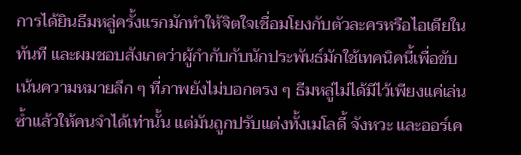การได้ยินธีมหลู่ครั้งแรกมักทำให้จิตใจเชื่อมโยงกับตัวละครหรือไอเดียในทันที และผมชอบสังเกตว่าผู้กำกับกับนักประพันธ์มักใช้เทคนิคนี้เพื่อขับเน้นความหมายลึก ๆ ที่ภาพยังไม่บอกตรง ๆ ธีมหลู่ไม่ได้มีไว้เพียงแค่เล่นซ้ำแล้วให้คนจำได้เท่านั้น แต่มันถูกปรับแต่งทั้งเมโลดี้ จังหวะ และออร์เค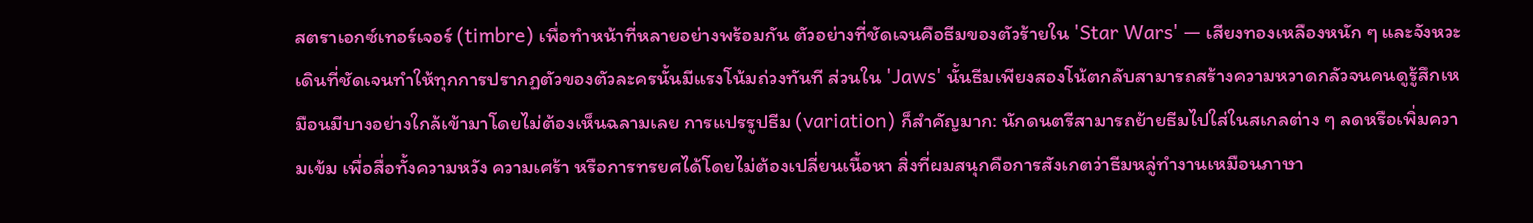สตราเอกซ์เทอร์เจอร์ (timbre) เพื่อทำหน้าที่หลายอย่างพร้อมกัน ตัวอย่างที่ชัดเจนคือธีมของตัวร้ายใน 'Star Wars' — เสียงทองเหลืองหนัก ๆ และจังหวะเดินที่ชัดเจนทำให้ทุกการปรากฏตัวของตัวละครนั้นมีแรงโน้มถ่วงทันที ส่วนใน 'Jaws' นั้นธีมเพียงสองโน้ตกลับสามารถสร้างความหวาดกลัวจนคนดูรู้สึกเหมือนมีบางอย่างใกล้เข้ามาโดยไม่ต้องเห็นฉลามเลย การแปรรูปธีม (variation) ก็สำคัญมาก: นักดนตรีสามารถย้ายธีมไปใส่ในสเกลต่าง ๆ ลดหรือเพิ่มความเข้ม เพื่อสื่อทั้งความหวัง ความเศร้า หรือการทรยศได้โดยไม่ต้องเปลี่ยนเนื้อหา สิ่งที่ผมสนุกคือการสังเกตว่าธีมหลู่ทำงานเหมือนภาษา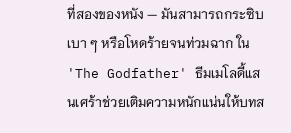ที่สองของหนัง — มันสามารถกระซิบเบา ๆ หรือโหดร้ายจนท่วมฉาก ใน 'The Godfather' ธีมเมโลดี้แสนเศร้าช่วยเติมความหนักแน่นให้บทส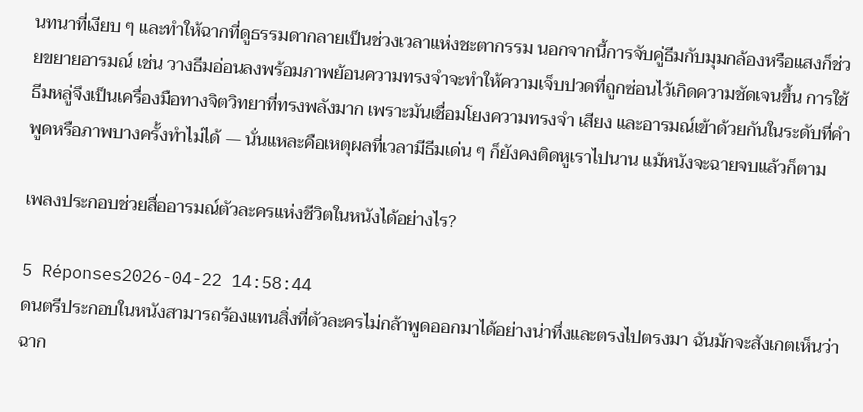นทนาที่เงียบ ๆ และทำให้ฉากที่ดูธรรมดากลายเป็นช่วงเวลาแห่งชะตากรรม นอกจากนี้การจับคู่ธีมกับมุมกล้องหรือแสงก็ช่วยขยายอารมณ์ เช่น วางธีมอ่อนลงพร้อมภาพย้อนความทรงจำจะทำให้ความเจ็บปวดที่ถูกซ่อนไว้เกิดความชัดเจนขึ้น การใช้ธีมหลู่จึงเป็นเครื่องมือทางจิตวิทยาที่ทรงพลังมาก เพราะมันเชื่อมโยงความทรงจำ เสียง และอารมณ์เข้าด้วยกันในระดับที่คำพูดหรือภาพบางครั้งทำไม่ได้ — นั่นแหละคือเหตุผลที่เวลามีธีมเด่น ๆ ก็ยังคงติดหูเราไปนาน แม้หนังจะฉายจบแล้วก็ตาม

เพลงประกอบช่วยสื่ออารมณ์ตัวละครแห่งชีวิตในหนังได้อย่างไร?

5 Réponses2026-04-22 14:58:44
ดนตรีประกอบในหนังสามารถร้องแทนสิ่งที่ตัวละครไม่กล้าพูดออกมาได้อย่างน่าทึ่งและตรงไปตรงมา ฉันมักจะสังเกตเห็นว่าฉาก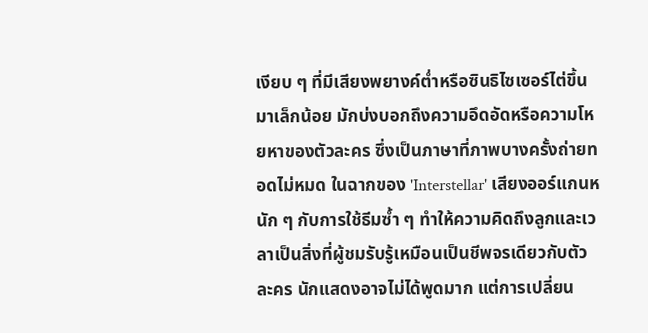เงียบ ๆ ที่มีเสียงพยางค์ต่ำหรือซินธิไซเซอร์ไต่ขึ้นมาเล็กน้อย มักบ่งบอกถึงความอึดอัดหรือความโหยหาของตัวละคร ซึ่งเป็นภาษาที่ภาพบางครั้งถ่ายทอดไม่หมด ในฉากของ 'Interstellar' เสียงออร์แกนหนัก ๆ กับการใช้ธีมซ้ำ ๆ ทำให้ความคิดถึงลูกและเวลาเป็นสิ่งที่ผู้ชมรับรู้เหมือนเป็นชีพจรเดียวกับตัวละคร นักแสดงอาจไม่ได้พูดมาก แต่การเปลี่ยน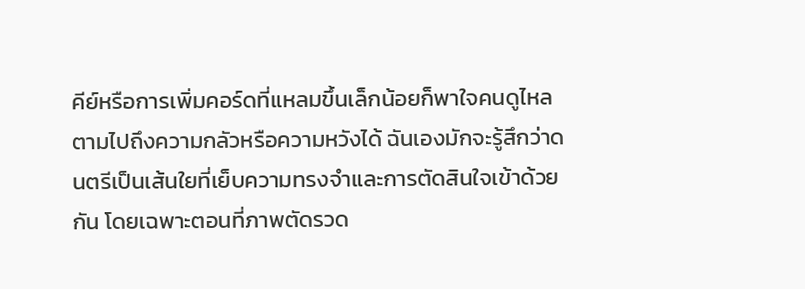คีย์หรือการเพิ่มคอร์ดที่แหลมขึ้นเล็กน้อยก็พาใจคนดูไหลตามไปถึงความกลัวหรือความหวังได้ ฉันเองมักจะรู้สึกว่าดนตรีเป็นเส้นใยที่เย็บความทรงจำและการตัดสินใจเข้าด้วยกัน โดยเฉพาะตอนที่ภาพตัดรวด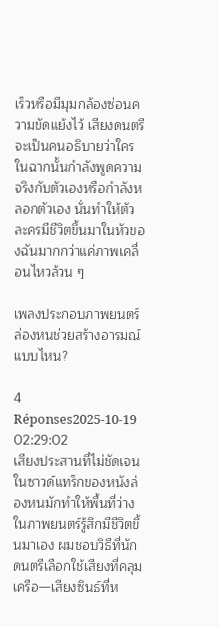เร็วหรือมีมุมกล้องซ่อนความขัดแย้งไว้ เสียงดนตรีจะเป็นคนอธิบายว่าใครในฉากนั้นกำลังพูดความจริงกับตัวเองหรือกำลังหลอกตัวเอง นั่นทำให้ตัวละครมีชีวิตขึ้นมาในหัวของฉันมากกว่าแค่ภาพเคลื่อนไหวล้วน ๆ

เพลงประกอบภาพยนตร์ล่องหนช่วยสร้างอารมณ์แบบไหน?

4 Réponses2025-10-19 02:29:02
เสียงประสานที่ไม่ชัดเจนในซาวด์แทร็กของหนังล่องหนมักทำให้พื้นที่ว่างในภาพยนตร์รู้สึกมีชีวิตขึ้นมาเอง ผมชอบวิธีที่นักดนตรีเลือกใช้เสียงที่คลุมเครือ—เสียงซินธ์ที่ห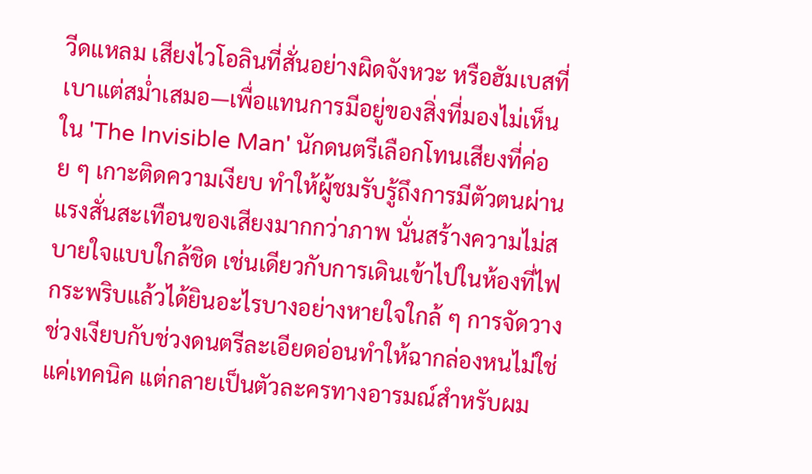วีดแหลม เสียงไวโอลินที่สั่นอย่างผิดจังหวะ หรือฮัมเบสที่เบาแต่สม่ำเสมอ—เพื่อแทนการมีอยู่ของสิ่งที่มองไม่เห็น ใน 'The Invisible Man' นักดนตรีเลือกโทนเสียงที่ค่อย ๆ เกาะติดความเงียบ ทำให้ผู้ชมรับรู้ถึงการมีตัวตนผ่านแรงสั่นสะเทือนของเสียงมากกว่าภาพ นั่นสร้างความไม่สบายใจแบบใกล้ชิด เช่นเดียวกับการเดินเข้าไปในห้องที่ไฟกระพริบแล้วได้ยินอะไรบางอย่างหายใจใกล้ ๆ การจัดวางช่วงเงียบกับช่วงดนตรีละเอียดอ่อนทำให้ฉากล่องหนไม่ใช่แค่เทคนิค แต่กลายเป็นตัวละครทางอารมณ์สำหรับผม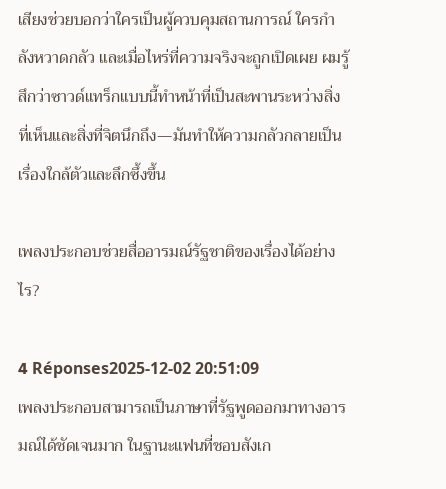เสียงช่วยบอกว่าใครเป็นผู้ควบคุมสถานการณ์ ใครกำลังหวาดกลัว และเมื่อไหร่ที่ความจริงจะถูกเปิดเผย ผมรู้สึกว่าซาวด์แทร็กแบบนี้ทำหน้าที่เป็นสะพานระหว่างสิ่งที่เห็นและสิ่งที่จิตนึกถึง—มันทำให้ความกลัวกลายเป็นเรื่องใกล้ตัวและลึกซึ้งขึ้น

เพลงประกอบช่วยสื่ออารมณ์รัฐชาติของเรื่องได้อย่างไร?

4 Réponses2025-12-02 20:51:09
เพลงประกอบสามารถเป็นภาษาที่รัฐพูดออกมาทางอารมณ์ได้ชัดเจนมาก ในฐานะแฟนที่ชอบสังเก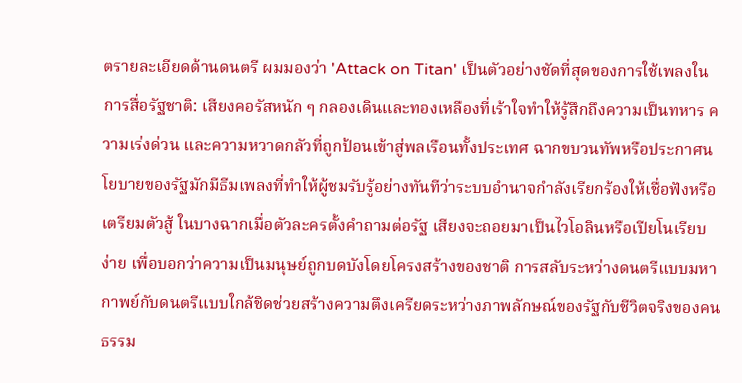ตรายละเอียดด้านดนตรี ผมมองว่า 'Attack on Titan' เป็นตัวอย่างชัดที่สุดของการใช้เพลงในการสื่อรัฐชาติ: เสียงคอรัสหนัก ๆ กลองเดินและทองเหลืองที่เร้าใจทำให้รู้สึกถึงความเป็นทหาร ความเร่งด่วน และความหวาดกลัวที่ถูกป้อนเข้าสู่พลเรือนทั้งประเทศ ฉากขบวนทัพหรือประกาศนโยบายของรัฐมักมีธีมเพลงที่ทำให้ผู้ชมรับรู้อย่างทันทีว่าระบบอำนาจกำลังเรียกร้องให้เชื่อฟังหรือเตรียมตัวสู้ ในบางฉากเมื่อตัวละครตั้งคำถามต่อรัฐ เสียงจะถอยมาเป็นไวโอลินหรือเปียโนเรียบง่าย เพื่อบอกว่าความเป็นมนุษย์ถูกบดบังโดยโครงสร้างของชาติ การสลับระหว่างดนตรีแบบมหากาพย์กับดนตรีแบบใกล้ชิดช่วยสร้างความตึงเครียดระหว่างภาพลักษณ์ของรัฐกับชีวิตจริงของคนธรรม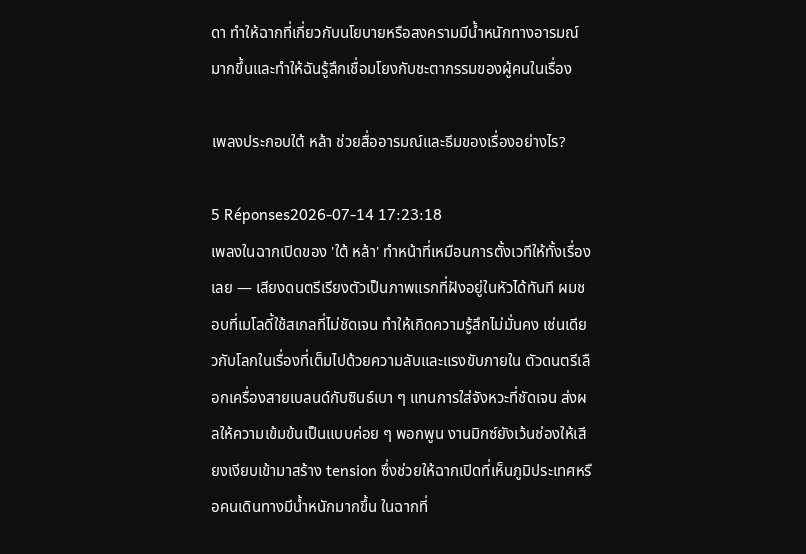ดา ทำให้ฉากที่เกี่ยวกับนโยบายหรือสงครามมีน้ำหนักทางอารมณ์มากขึ้นและทำให้ฉันรู้สึกเชื่อมโยงกับชะตากรรมของผู้คนในเรื่อง

เพลงประกอบใต้ หล้า ช่วยสื่ออารมณ์และธีมของเรื่องอย่างไร?

5 Réponses2026-07-14 17:23:18
เพลงในฉากเปิดของ 'ใต้ หล้า' ทำหน้าที่เหมือนการตั้งเวทีให้ทั้งเรื่องเลย — เสียงดนตรีเรียงตัวเป็นภาพแรกที่ฝังอยู่ในหัวได้ทันที ผมชอบที่เมโลดี้ใช้สเกลที่ไม่ชัดเจน ทำให้เกิดความรู้สึกไม่มั่นคง เช่นเดียวกับโลกในเรื่องที่เต็มไปด้วยความลับและแรงขับภายใน ตัวดนตรีเลือกเครื่องสายเบลนด์กับซินธ์เบา ๆ แทนการใส่จังหวะที่ชัดเจน ส่งผลให้ความเข้มข้นเป็นแบบค่อย ๆ พอกพูน งานมิกซ์ยังเว้นช่องให้เสียงเงียบเข้ามาสร้าง tension ซึ่งช่วยให้ฉากเปิดที่เห็นภูมิประเทศหรือคนเดินทางมีน้ำหนักมากขึ้น ในฉากที่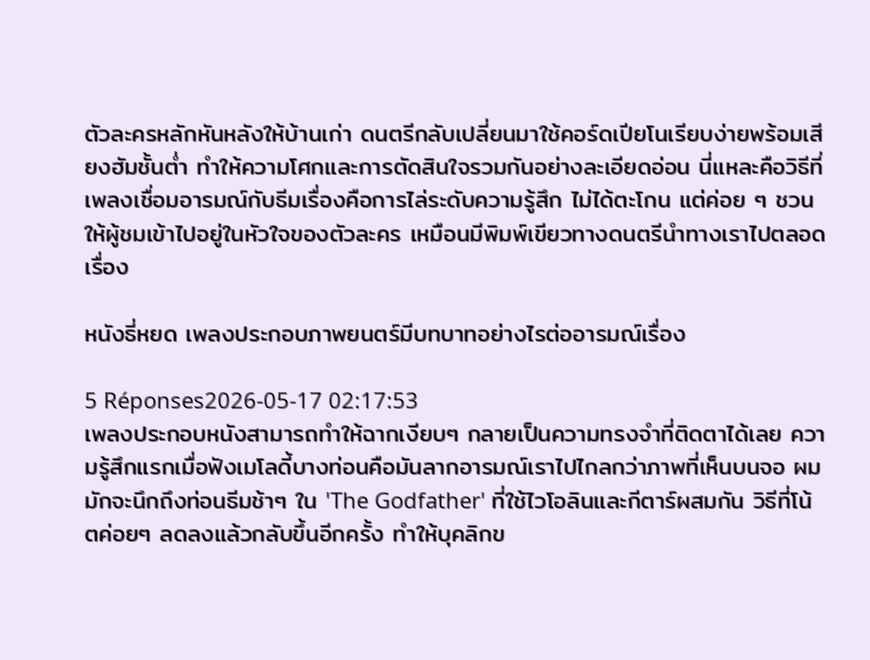ตัวละครหลักหันหลังให้บ้านเก่า ดนตรีกลับเปลี่ยนมาใช้คอร์ดเปียโนเรียบง่ายพร้อมเสียงฮัมชั้นต่ำ ทำให้ความโศกและการตัดสินใจรวมกันอย่างละเอียดอ่อน นี่แหละคือวิธีที่เพลงเชื่อมอารมณ์กับธีมเรื่องคือการไล่ระดับความรู้สึก ไม่ได้ตะโกน แต่ค่อย ๆ ชวนให้ผู้ชมเข้าไปอยู่ในหัวใจของตัวละคร เหมือนมีพิมพ์เขียวทางดนตรีนำทางเราไปตลอดเรื่อง

หนังธี่หยด เพลงประกอบภาพยนตร์มีบทบาทอย่างไรต่ออารมณ์เรื่อง

5 Réponses2026-05-17 02:17:53
เพลงประกอบหนังสามารถทำให้ฉากเงียบๆ กลายเป็นความทรงจำที่ติดตาได้เลย ความรู้สึกแรกเมื่อฟังเมโลดี้บางท่อนคือมันลากอารมณ์เราไปไกลกว่าภาพที่เห็นบนจอ ผมมักจะนึกถึงท่อนธีมช้าๆ ใน 'The Godfather' ที่ใช้ไวโอลินและกีตาร์ผสมกัน วิธีที่โน้ตค่อยๆ ลดลงแล้วกลับขึ้นอีกครั้ง ทำให้บุคลิกข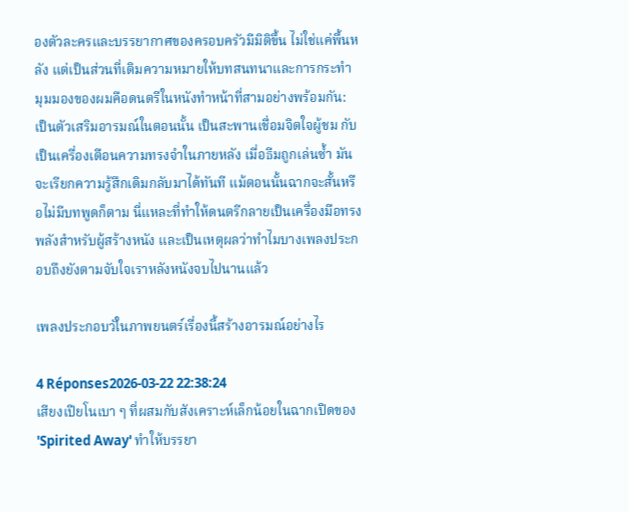องตัวละครและบรรยากาศของครอบครัวมีมิติขึ้น ไม่ใช่แค่พื้นหลัง แต่เป็นส่วนที่เติมความหมายให้บทสนทนาและการกระทำ มุมมองของผมคือดนตรีในหนังทำหน้าที่สามอย่างพร้อมกัน: เป็นตัวเสริมอารมณ์ในตอนนั้น เป็นสะพานเชื่อมจิตใจผู้ชม กับเป็นเครื่องเตือนความทรงจำในภายหลัง เมื่อธีมถูกเล่นซ้ำ มันจะเรียกความรู้สึกเดิมกลับมาได้ทันที แม้ตอนนั้นฉากจะสั้นหรือไม่มีบทพูดก็ตาม นี่แหละที่ทำให้ดนตรีกลายเป็นเครื่องมือทรงพลังสำหรับผู้สร้างหนัง และเป็นเหตุผลว่าทำไมบางเพลงประกอบถึงยังตามจับใจเราหลังหนังจบไปนานแล้ว

เพลงประกอบวัในภาพยนตร์เรื่องนี้สร้างอารมณ์อย่างไร

4 Réponses2026-03-22 22:38:24
เสียงเปียโนเบา ๆ ที่ผสมกับสังเคราะห์เล็กน้อยในฉากเปิดของ 'Spirited Away' ทำให้บรรยา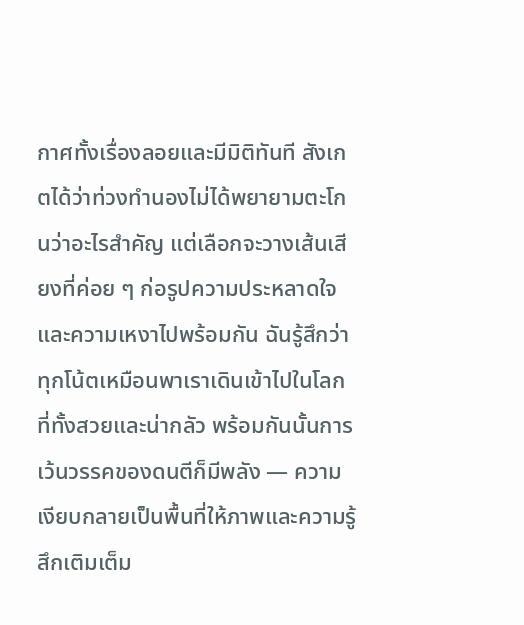กาศทั้งเรื่องลอยและมีมิติทันที สังเกตได้ว่าท่วงทำนองไม่ได้พยายามตะโกนว่าอะไรสำคัญ แต่เลือกจะวางเส้นเสียงที่ค่อย ๆ ก่อรูปความประหลาดใจและความเหงาไปพร้อมกัน ฉันรู้สึกว่าทุกโน้ตเหมือนพาเราเดินเข้าไปในโลกที่ทั้งสวยและน่ากลัว พร้อมกันนั้นการเว้นวรรคของดนตีก็มีพลัง — ความเงียบกลายเป็นพื้นที่ให้ภาพและความรู้สึกเติมเต็ม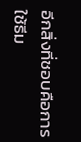อีกสิ่งที่ชอบคือการใช้ธีม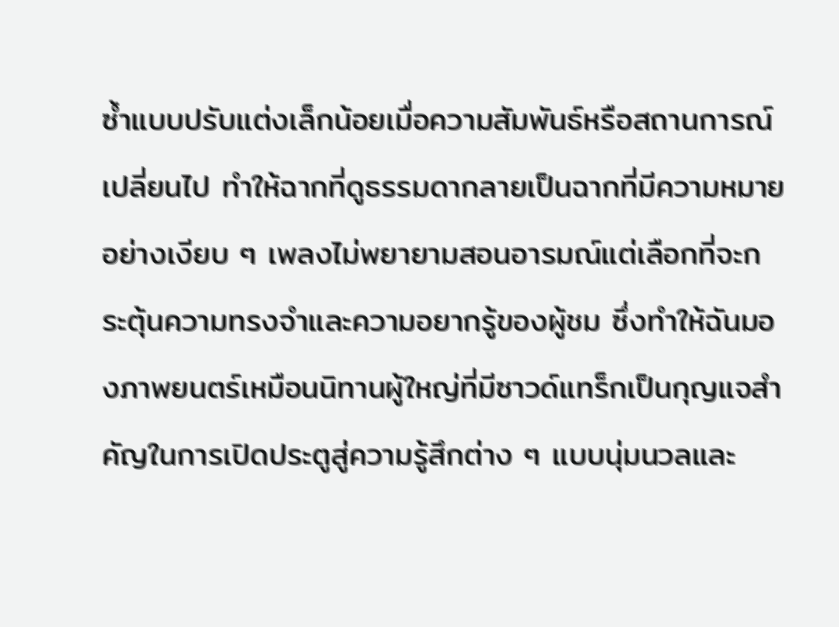ซ้ำแบบปรับแต่งเล็กน้อยเมื่อความสัมพันธ์หรือสถานการณ์เปลี่ยนไป ทำให้ฉากที่ดูธรรมดากลายเป็นฉากที่มีความหมายอย่างเงียบ ๆ เพลงไม่พยายามสอนอารมณ์แต่เลือกที่จะกระตุ้นความทรงจำและความอยากรู้ของผู้ชม ซึ่งทำให้ฉันมองภาพยนตร์เหมือนนิทานผู้ใหญ่ที่มีซาวด์แทร็กเป็นกุญแจสำคัญในการเปิดประตูสู่ความรู้สึกต่าง ๆ แบบนุ่มนวลและ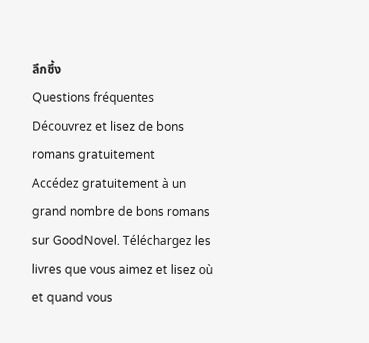ลึกซึ้ง
Questions fréquentes
Découvrez et lisez de bons romans gratuitement
Accédez gratuitement à un grand nombre de bons romans sur GoodNovel. Téléchargez les livres que vous aimez et lisez où et quand vous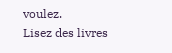voulez.
Lisez des livres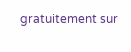gratuitement sur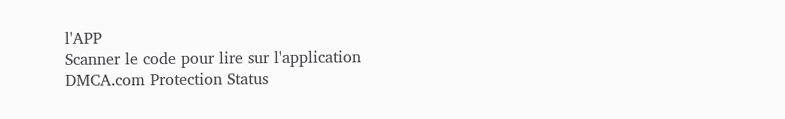l'APP
Scanner le code pour lire sur l'application
DMCA.com Protection Status